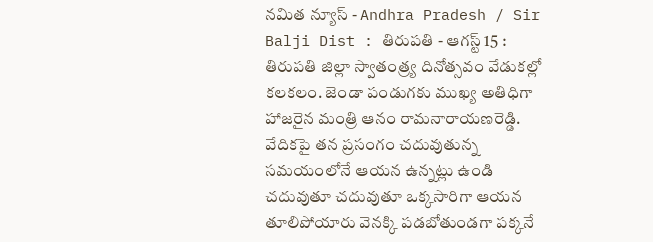నమిత న్యూస్ - Andhra Pradesh / Sir Balji Dist : తిరుపతి - ఆగస్ట్ 15 : తిరుపతి జిల్లా స్వాతంత్ర్య దినోత్సవం వేడుకల్లో కలకలం. జెండా పండుగకు ముఖ్య అతిధిగా హాజరైన మంత్రి ఆనం రామనారాయణరెడ్డి. వేదికపై తన ప్రసంగం చదువుతున్న సమయంలోనే ఆయన ఉన్నట్లు ఉండి చదువుతూ చదువుతూ ఒక్కసారిగా ఆయన తూలిపోయారు వెనక్కి పడబోతుండగా పక్కనే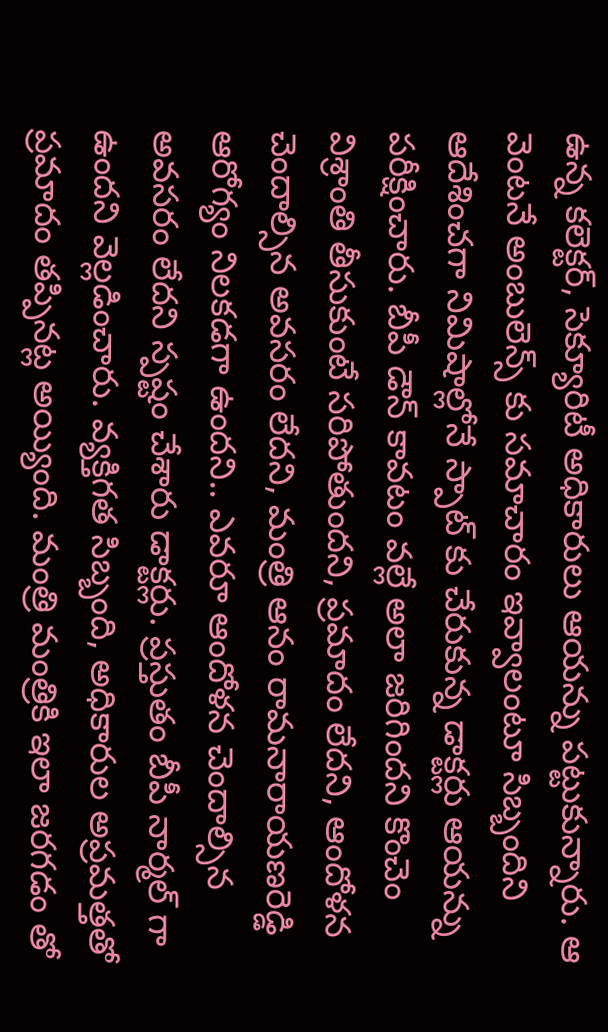ఉన్న కలెక్టర్, సెక్యూరిటీ అధికారులు ఆయన్ను పట్టుకున్నారు. ఆ వెంటనే అంబులెన్స్ కు సమాచారం ఇవ్వాలంటూ సిబ్బందిని ఆదేశించగా నిమిషాల్లోనే స్పాట్ కు చేరుకున్న డాక్టర్లు ఆయన్ను పరీక్షించారు. బీపీ డౌన్ కావటం వల్లే అలా జరిగిందని కొంచెం విశ్రాంతి తీసుకుంటే సరిపోతుందని, ప్రమాదం లేదని, ఆందోళన చెందాల్సిన అవసరం లేదని, మంత్రి ఆనం రామనారాయణరెడ్డి ఆరోగ్యం నిలకడగా ఉందని.. ఎవరూ ఆందోళన చెందాల్సిన అవసరం లేదని స్పష్టం చేశారు డాక్టర్లు. ప్రస్తుతం బీపీ నార్మల్ గా ఉందని వెల్లడించారు. వ్యక్తిగత సిబ్బంది, అధికారుల అప్రమత్తతో ప్రమాదం తప్పినట్ల అయ్యింది. మంత్రి మంత్రికి ఇలా జరగడం తో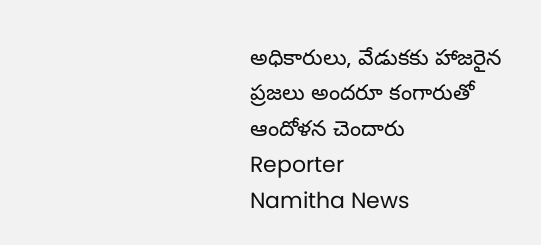అధికారులు, వేడుకకు హాజరైన ప్రజలు అందరూ కంగారుతో ఆందోళన చెందారు
Reporter
Namitha News